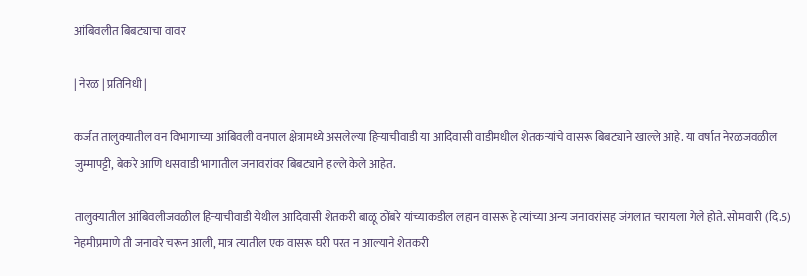आंबिवलीत बिबट्याचा वावर

| नेरळ | प्रतिनिधी |

कर्जत तालुक्यातील वन विभागाच्या आंबिवली वनपाल क्षेत्रामध्ये असलेल्या हिऱ्याचीवाडी या आदिवासी वाडीमधील शेतकऱ्यांचे वासरू बिबट्याने खाल्ले आहे. या वर्षात नेरळजवळील जुम्मापट्टी, बेकरे आणि धसवाडी भागातील जनावरांवर बिबट्याने हल्ले केले आहेत.

तालुक्यातील आंबिवलीजवळील हिऱ्याचीवाडी येथील आदिवासी शेतकरी बाळू ठोंबरे यांच्याकडील लहान वासरू हे त्यांच्या अन्य जनावरांसह जंगलात चरायला गेले होते. सोमवारी (दि.5) नेहमीप्रमाणे ती जनावरे चरून आली, मात्र त्यातील एक वासरू घरी परत न आल्याने शेतकरी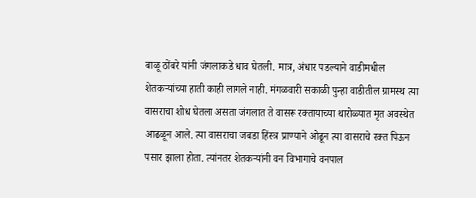बाळू ठोंबरे यांनी जंगलाकडे धाव घेतली. मात्र, अंधार पडल्याने वाडीमधील शेतकऱ्यांच्या हाती काही लागले नाही. मंगळवारी सकाळी पुन्हा वाडीतील ग्रामस्थ त्या वासराचा शोध घेतला असता जंगलात ते वासरू रक्तायाच्या थारोळ्यात मृत अवस्थेत आढळून आले. त्या वासराचा जबडा हिंस्त्र प्राण्याने ओढून त्या वासराचे रक्त पिऊन पसार झाला होता. त्यांनतर शेतकऱ्यांनी वन विभागाचे वनपाल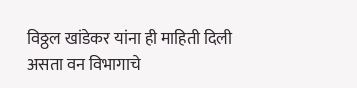विठ्ठल खांडेकर यांना ही माहिती दिली असता वन विभागाचे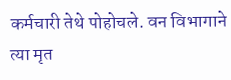कर्मचारी तेथे पोहोचले. वन विभागाने त्या मृत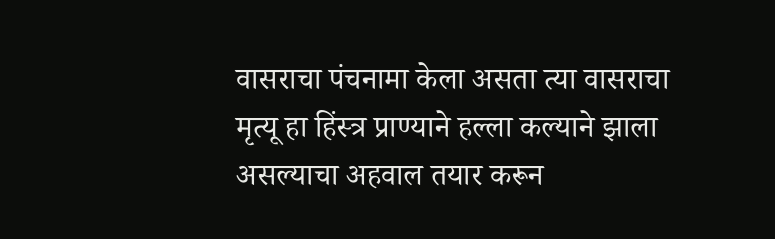वासराचा पंचनामा केला असता त्या वासराचा मृत्यू हा हिंस्त्र प्राण्याने हल्ला कल्याने झाला असल्याचा अहवाल तयार करून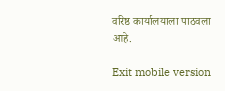वरिष्ठ कार्यालयाला पाठवला आहे.

Exit mobile version